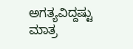ಅಗತ್ಯವಿದ್ದಷ್ಟು ಮಾತ್ರ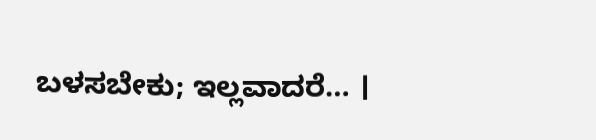ಬಳಸಬೇಕು; ಇಲ್ಲವಾದರೆ… ।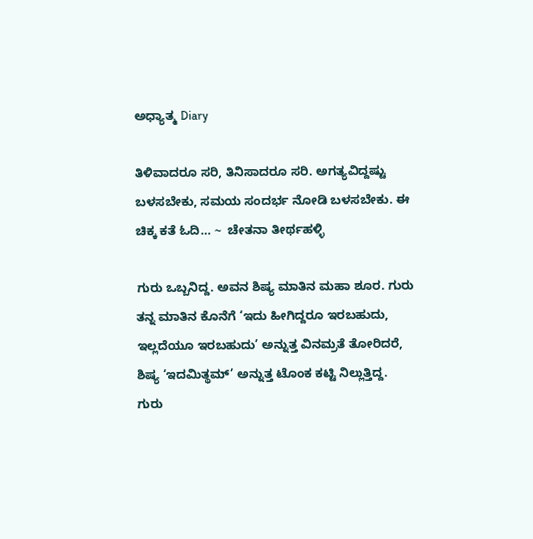ಅಧ್ಯಾತ್ಮ Diary

ತಿಳಿವಾದರೂ ಸರಿ, ತಿನಿಸಾದರೂ ಸರಿ. ಅಗತ್ಯವಿದ್ದಷ್ಟು ಬಳಸಬೇಕು, ಸಮಯ ಸಂದರ್ಭ ನೋಡಿ ಬಳಸಬೇಕು. ಈ ಚಿಕ್ಕ ಕತೆ ಓದಿ… ~  ಚೇತನಾ ತೀರ್ಥಹಳ್ಳಿ

ಗುರು ಒಬ್ಬನಿದ್ದ. ಅವನ ಶಿಷ್ಯ ಮಾತಿನ ಮಹಾ ಶೂರ. ಗುರು ತನ್ನ ಮಾತಿನ ಕೊನೆಗೆ ‘ಇದು ಹೀಗಿದ್ದರೂ ಇರಬಹುದು, ಇಲ್ಲದೆಯೂ ಇರಬಹುದು’ ಅನ್ನುತ್ತ ವಿನಮ್ರತೆ ತೋರಿದರೆ, ಶಿಷ್ಯ ‘ಇದಮಿತ್ಥಮ್’ ಅನ್ನುತ್ತ ಟೊಂಕ ಕಟ್ಟಿ ನಿಲ್ಲುತ್ತಿದ್ದ.
ಗುರು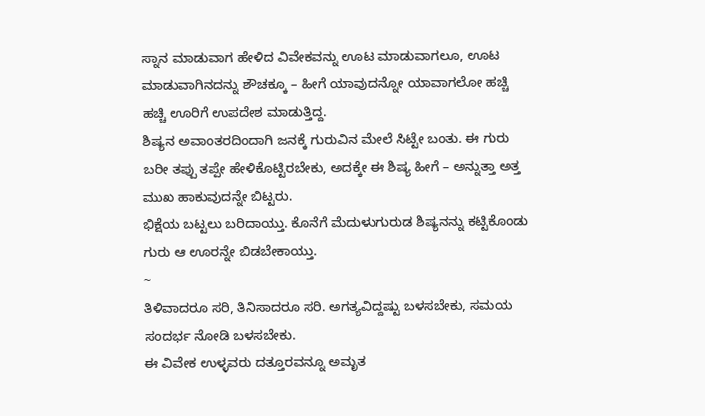ಸ್ನಾನ ಮಾಡುವಾಗ ಹೇಳಿದ ವಿವೇಕವನ್ನು ಊಟ ಮಾಡುವಾಗಲೂ, ಊಟ ಮಾಡುವಾಗಿನದನ್ನು ಶೌಚಕ್ಕೂ – ಹೀಗೆ ಯಾವುದನ್ನೋ ಯಾವಾಗಲೋ ಹಚ್ಚಿ ಹಚ್ಚಿ ಊರಿಗೆ ಉಪದೇಶ ಮಾಡುತ್ತಿದ್ದ.
ಶಿಷ್ಯನ ಅವಾಂತರದಿಂದಾಗಿ ಜನಕ್ಕೆ ಗುರುವಿನ ಮೇಲೆ ಸಿಟ್ಟೇ ಬಂತು. ಈ ಗುರು ಬರೀ ತಪ್ಪು ತಪ್ಪೇ ಹೇಳಿಕೊಟ್ಟಿರಬೇಕು, ಅದಕ್ಕೇ ಈ ಶಿಷ್ಯ ಹೀಗೆ – ಅನ್ನುತ್ತಾ ಅತ್ತ ಮುಖ ಹಾಕುವುದನ್ನೇ ಬಿಟ್ಟರು.
ಭಿಕ್ಷೆಯ ಬಟ್ಟಲು ಬರಿದಾಯ್ತು. ಕೊನೆಗೆ ಮೆದುಳುಗುರುಡ ಶಿಷ್ಯನನ್ನು ಕಟ್ಟಿಕೊಂಡು ಗುರು ಆ ಊರನ್ನೇ ಬಿಡಬೇಕಾಯ್ತು.
~
ತಿಳಿವಾದರೂ ಸರಿ, ತಿನಿಸಾದರೂ ಸರಿ. ಅಗತ್ಯವಿದ್ದಷ್ಟು ಬಳಸಬೇಕು, ಸಮಯ ಸಂದರ್ಭ ನೋಡಿ ಬಳಸಬೇಕು.
ಈ ವಿವೇಕ ಉಳ್ಳವರು ದತ್ತೂರವನ್ನೂ ಅಮೃತ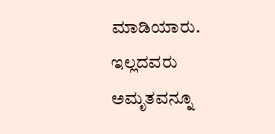ಮಾಡಿಯಾರು. ಇಲ್ಲದವರು ಅಮೃತವನ್ನೂ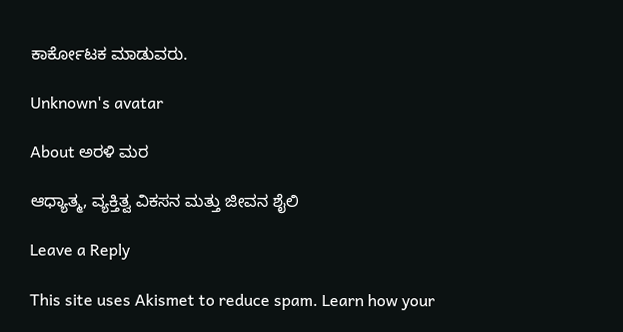ಕಾರ್ಕೋಟಕ ಮಾಡುವರು.

Unknown's avatar

About ಅರಳಿ ಮರ

ಆಧ್ಯಾತ್ಮ, ವ್ಯಕ್ತಿತ್ವ ವಿಕಸನ ಮತ್ತು ಜೀವನ ಶೈಲಿ

Leave a Reply

This site uses Akismet to reduce spam. Learn how your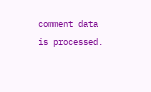comment data is processed.